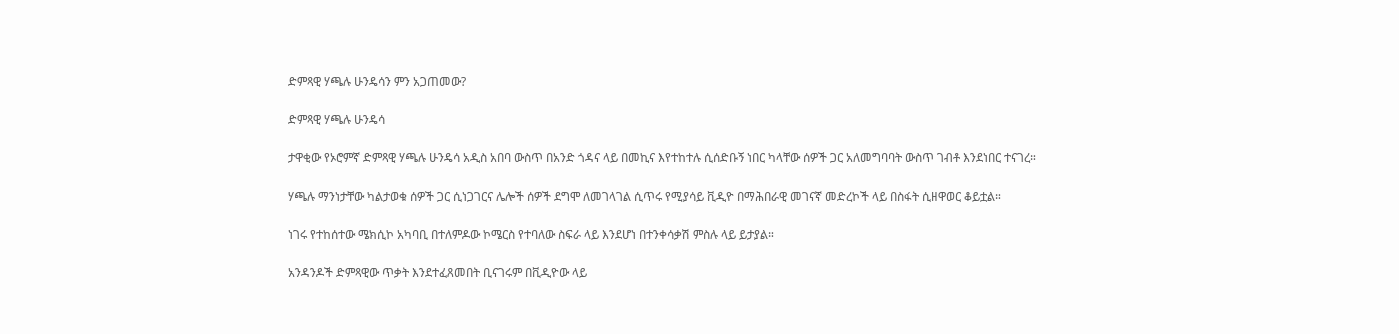ድምጻዊ ሃጫሉ ሁንዴሳን ምን አጋጠመው?

ድምጻዊ ሃጫሉ ሁንዴሳ

ታዋቂው የኦሮምኛ ድምጻዊ ሃጫሉ ሁንዴሳ አዲስ አበባ ውስጥ በአንድ ጎዳና ላይ በመኪና እየተከተሉ ሲሰድቡኝ ነበር ካላቸው ሰዎች ጋር አለመግባባት ውስጥ ገብቶ እንደነበር ተናገረ።

ሃጫሉ ማንነታቸው ካልታወቁ ሰዎች ጋር ሲነጋገርና ሌሎች ሰዎች ደግሞ ለመገላገል ሲጥሩ የሚያሳይ ቪዲዮ በማሕበራዊ መገናኛ መድረኮች ላይ በስፋት ሲዘዋወር ቆይቷል።

ነገሩ የተከሰተው ሜክሲኮ አካባቢ በተለምዶው ኮሜርስ የተባለው ስፍራ ላይ እንደሆነ በተንቀሳቃሽ ምስሉ ላይ ይታያል።

አንዳንዶች ድምጻዊው ጥቃት እንደተፈጸመበት ቢናገሩም በቪዲዮው ላይ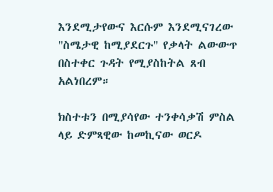እንደሚታየውና እርሱም እንደሚናገረው "ስሜታዊ ከሚያደርጉ" የቃላት ልውውጥ በስተቀር ጉዳት የሚያስከትል ጸብ አልነበረም።

ክስተቱን በሚያሳየው ተንቀሳቃሽ ምስል ላይ ድምጻዊው ከመኪናው ወርዶ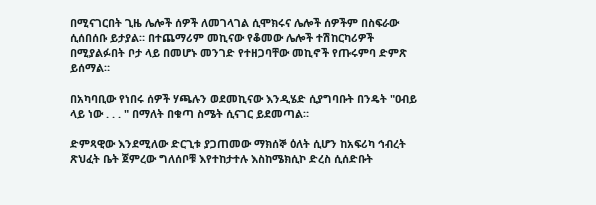በሚናገርበት ጊዜ ሌሎች ሰዎች ለመገላገል ሲሞክሩና ሌሎች ሰዎችም በስፍራው ሲሰበሰቡ ይታያል። በተጨማሪም መኪናው የቆመው ሌሎች ተሽከርካሪዎች በሚያልፉበት ቦታ ላይ በመሆኑ መንገድ የተዘጋባቸው መኪኖች የጡሩምባ ድምጽ ይሰማል።

በአካባቢው የነበሩ ሰዎች ሃጫሉን ወደመኪናው እንዲሄድ ሲያግባቡት በንዴት "ዐብይ ላይ ነው . . . " በማለት በቁጣ ስሜት ሲናገር ይደመጣል።

ድምጻዊው እንደሚለው ድርጊቱ ያጋጠመው ማክሰኞ ዕለት ሲሆን ከአፍሪካ ኅብረት ጽህፈት ቤት ጀምረው ግለሰቦቹ እየተከታተሉ እስከሜክሲኮ ድረስ ሲሰድቡት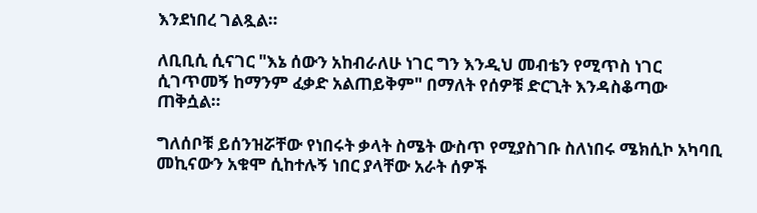እንደነበረ ገልጿል።

ለቢቢሲ ሲናገር "እኔ ሰውን አከብራለሁ ነገር ግን እንዲህ መብቴን የሚጥስ ነገር ሲገጥመኝ ከማንም ፈቃድ አልጠይቅም" በማለት የሰዎቹ ድርጊት እንዳስቆጣው ጠቅሷል።

ግለሰቦቹ ይሰንዝሯቸው የነበሩት ቃላት ስሜት ውስጥ የሚያስገቡ ስለነበሩ ሜክሲኮ አካባቢ መኪናውን አቁሞ ሲከተሉኝ ነበር ያላቸው አራት ሰዎች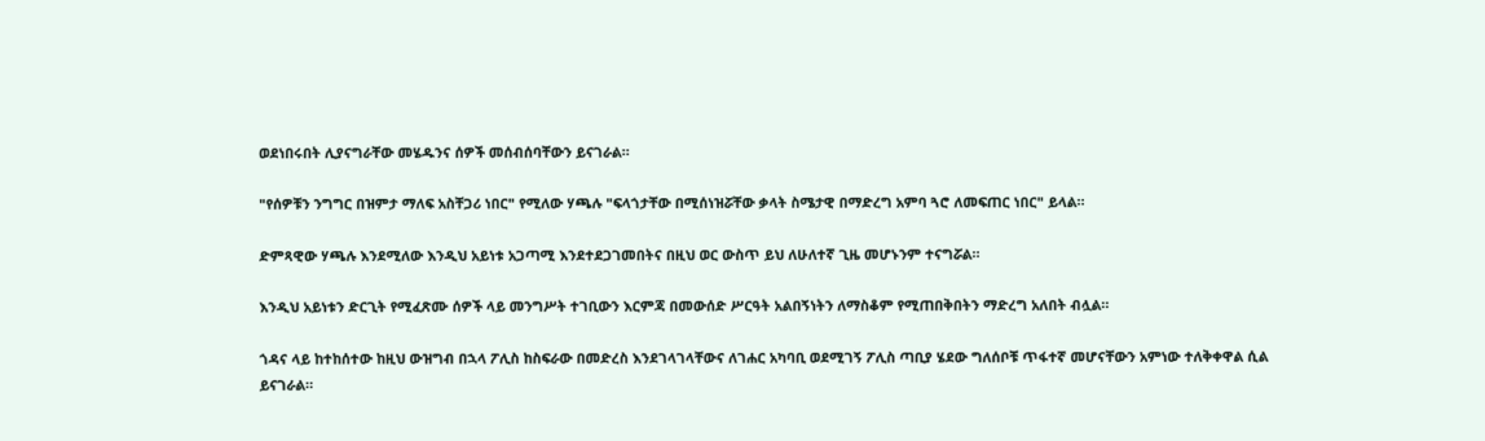ወደነበሩበት ሊያናግራቸው መሄዱንና ሰዎች መሰብሰባቸውን ይናገራል።

"የሰዎቹን ንግግር በዝምታ ማለፍ አስቸጋሪ ነበር" የሚለው ሃጫሉ "ፍላጎታቸው በሚሰነዝሯቸው ቃላት ስሜታዊ በማድረግ አምባ ጓሮ ለመፍጠር ነበር" ይላል።

ድምጻዊው ሃጫሉ እንደሚለው እንዲህ አይነቱ አጋጣሚ እንደተደጋገመበትና በዚህ ወር ውስጥ ይህ ለሁለተኛ ጊዜ መሆኑንም ተናግሯል።

እንዲህ አይነቱን ድርጊት የሚፈጽሙ ሰዎች ላይ መንግሥት ተገቢውን እርምጃ በመውሰድ ሥርዓት አልበኝነትን ለማስቆም የሚጠበቅበትን ማድረግ አለበት ብሏል።

ጎዳና ላይ ከተከሰተው ከዚህ ውዝግብ በኋላ ፖሊስ ከስፍራው በመድረስ እንደገላገላቸውና ለገሐር አካባቢ ወደሚገኝ ፖሊስ ጣቢያ ሄደው ግለሰቦቹ ጥፋተኛ መሆናቸውን አምነው ተለቅቀዋል ሲል ይናገራል።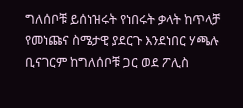ግለሰቦቹ ይሰነዝሩት የነበሩት ቃላት ከጥላቻ የመነጩና ስሜታዊ ያደርጉ እንደነበር ሃጫሉ ቢናገርም ከግለሰቦቹ ጋር ወደ ፖሊስ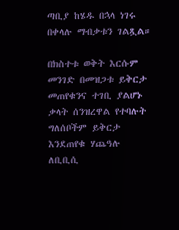ጣቢያ ከሄዱ በኋላ ነገሩ በቀላሉ ማብቃቱን ገልጿል።

በክስተቱ ወቅት እርሱም መንገድ በመዝጋቱ ይቅርታ መጠየቁንና ተገቢ ያልሆኑ ቃላት ሰንዝረዋል የተባሉት ግለሰቦችም ይቅርታ እንደጠየቁ ሃጨዓሉ ለቢቢሲ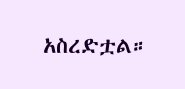አስረድቷል።